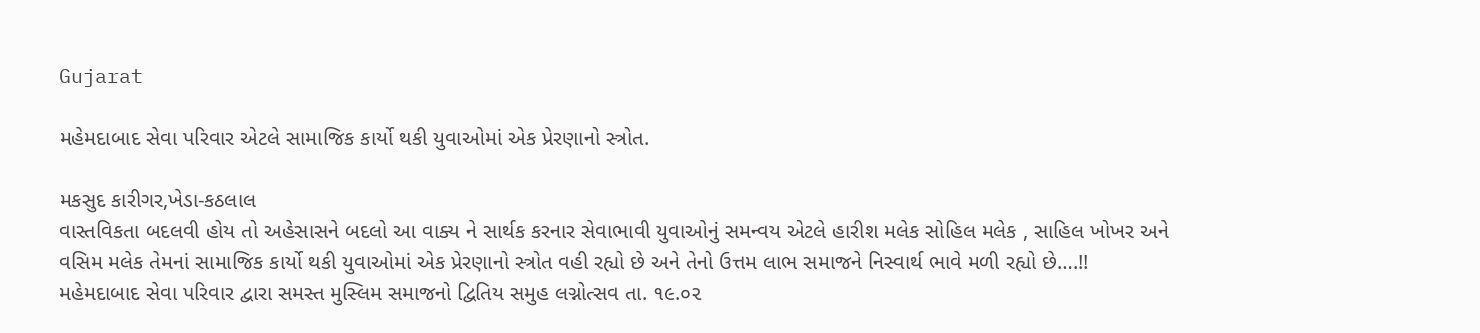Gujarat

મહેમદાબાદ સેવા પરિવાર એટલે સામાજિક કાર્યો થકી યુવાઓમાં એક પ્રેરણાનો સ્ત્રોત.

મકસુદ કારીગર,ખેડા-કઠલાલ
વાસ્તવિકતા બદલવી હોય તો અહેસાસને બદલો આ વાક્ય ને સાર્થક કરનાર સેવાભાવી યુવાઓનું સમન્વય એટલે હારીશ મલેક સોહિલ મલેક , સાહિલ ખોખર અને વસિમ મલેક તેમનાં સામાજિક કાર્યો થકી યુવાઓમાં એક પ્રેરણાનો સ્ત્રોત વહી રહ્યો છે અને તેનો ઉત્તમ લાભ સમાજને નિસ્વાર્થ ભાવે મળી રહ્યો છે….!!
મહેમદાબાદ સેવા પરિવાર દ્વારા સમસ્ત મુસ્લિમ સમાજનો દ્વિતિય સમુહ લગ્નોત્સવ તા. ૧૯.૦૨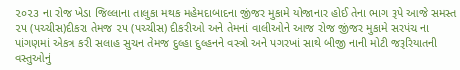૨૦૨૩ ના રોજ ખેડા જિલ્લાના તાલુકા મથક મહેમદાબાદના જીંજર મુકામે યોજાનાર હોઈ તેના ભાગ રૂપે આજે સમસ્ત ૨૫ (પચ્ચીસ)દીકરા તેમજ ૨૫ (પચ્ચીસ) દીકરીઓ અને તેમનાં વાલીઓને આજ રોજ જીંજર મુકામે સરપંચ ના પાંગણમાં એકત્ર કરી સલાહ સુચન તેમજ દુલ્હા દુલ્હનને વસ્ત્રો અને પગરખાં સાથે બીજી નાની મોટી જરૂરિયાતની વસ્તુઓનું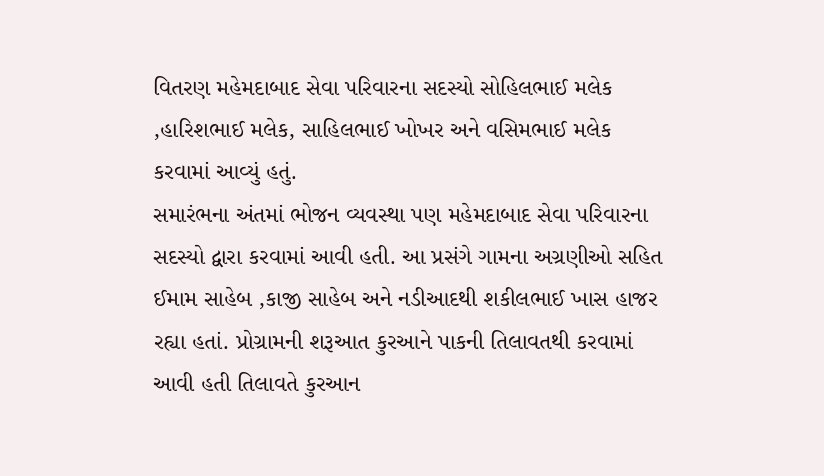વિતરણ મહેમદાબાદ સેવા પરિવારના સદસ્યો સોહિલભાઈ મલેક ,હારિશભાઈ મલેક, સાહિલભાઈ ખોખર અને વસિમભાઈ મલેક કરવામાં આવ્યું હતું.
સમારંભના અંતમાં ભોજન વ્યવસ્થા પણ મહેમદાબાદ સેવા પરિવારના સદસ્યો દ્વારા કરવામાં આવી હતી. આ પ્રસંગે ગામના અગ્રણીઓ સહિત ઈમામ સાહેબ ,કાજી સાહેબ અને નડીઆદથી શકીલભાઈ ખાસ હાજર રહ્યા હતાં. પ્રોગ્રામની શરૂઆત કુરઆને પાકની તિલાવતથી કરવામાં આવી હતી તિલાવતે કુરઆન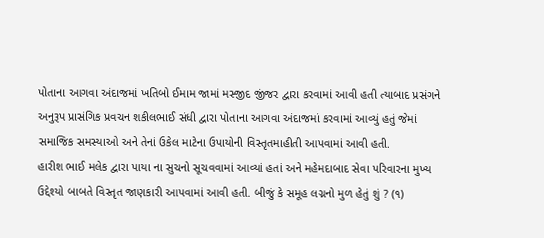પોતાના આગવા અંદાજમાં ખતિબો ઈમામ જામાં મસ્જીદ જીંજર દ્વારા કરવામાં આવી હતી ત્યાબાદ પ્રસંગને અનુરૂપ પ્રાસંગિક પ્રવચન શકીલભાઈ સંધી દ્વારા પોતાના આગવા અંદાજમાં કરવામાં આવ્યું હતું જેમાં સમાજિક સમસ્યાઓ અને તેનાં ઉકેલ માટેના ઉપાયોની વિસ્તૃતમાહીતી આપવામાં આવી હતી.
હારીશ ભાઈ મલેક દ્વારા પાયા ના સુચનો સૂચવવામાં આવ્યાં હતાં અને મહેમદાબાદ સેવા પરિવારના મુખ્ય ઉદ્દેશ્યો બાબતે વિસ્તૃત જાણકારી આપવામાં આવી હતી. બીજું કે સમૂહ લગ્નનો મુળ હેતું શું ? (૧)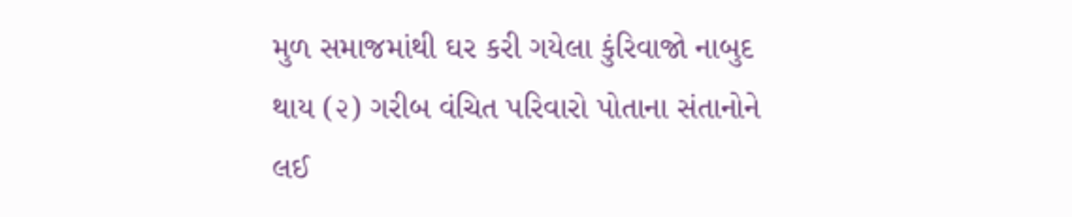મુળ સમાજમાંથી ઘર કરી ગયેલા કુંરિવાજો નાબુદ થાય (૨) ગરીબ વંચિત પરિવારો પોતાના સંતાનોને લઈ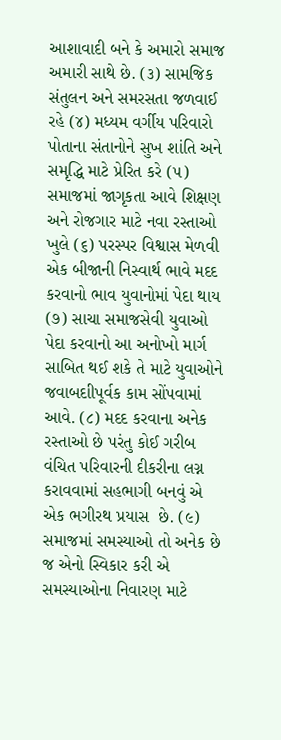આશાવાદી બને કે અમારો સમાજ અમારી સાથે છે. (૩) સામજિક સંતુલન અને સમરસતા જળવાઈ રહે (૪) મધ્યમ વર્ગીય પરિવારો પોતાના સંતાનોને સુખ શાંતિ અને સમૃદ્ધિ માટે પ્રેરિત કરે (૫) સમાજમાં જાગૃકતા આવે શિક્ષણ અને રોજગાર માટે નવા રસ્તાઓ ખુલે (૬) પરસ્પર વિશ્વાસ મેળવી એક બીજાની નિસ્વાર્થ ભાવે મદદ કરવાનો ભાવ યુવાનોમાં પેદા થાય (૭) સાચા સમાજસેવી યુવાઓ પેદા કરવાનો આ અનોખો માર્ગ સાબિત થઈ શકે તે માટે યુવાઓને જવાબદાીપૂર્વક કામ સોંપવામાં આવે. (૮) મદદ કરવાના અનેક રસ્તાઓ છે પરંતુ કોઈ ગરીબ વંચિત પરિવારની દીકરીના લગ્ન કરાવવામાં સહભાગી બનવું એ એક ભગીરથ પ્રયાસ  છે. (૯) સમાજમાં સમસ્યાઓ તો અનેક છે જ એનો સ્વિકાર કરી એ સમસ્યાઓના નિવારણ માટે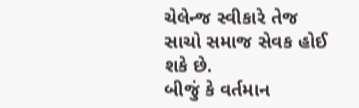ચેલેન્જ સ્વીકારે તેજ સાચો સમાજ સેવક હોઈ શકે છે.
બીજું કે વર્તમાન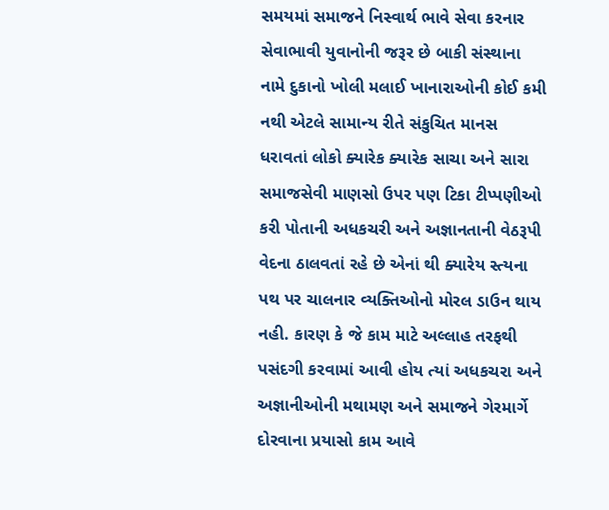સમયમાં સમાજને નિસ્વાર્થ ભાવે સેવા કરનાર સેવાભાવી યુવાનોની જરૂર છે બાકી સંસ્થાના નામે દુકાનો ખોલી મલાઈ ખાનારાઓની કોઈ કમી નથી એટલે સામાન્ય રીતે સંકુચિત માનસ ધરાવતાં લોકો ક્યારેક ક્યારેક સાચા અને સારા સમાજસેવી માણસો ઉપર પણ ટિકા ટીપ્પણીઓ કરી પોતાની અધકચરી અને અજ્ઞાનતાની વેઠરૂપી વેદના ઠાલવતાં રહે છે એનાં થી ક્યારેય સ્ત્યના પથ પર ચાલનાર વ્યક્તિઓનો મોરલ ડાઉન થાય નહી. કારણ કે જે કામ માટે અલ્લાહ તરફથી પસંદગી કરવામાં આવી હોય ત્યાં અધકચરા અને અજ્ઞાનીઓની મથામણ અને સમાજને ગેરમાર્ગે દોરવાના પ્રયાસો કામ આવે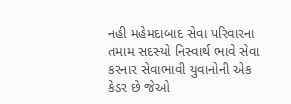નહી મહેમદાબાદ સેવા પરિવારના તમામ સદસ્યો નિસ્વાર્થ ભાવે સેવા કરનાર સેવાભાવી યુવાનોની એક કેડર છે જેઓ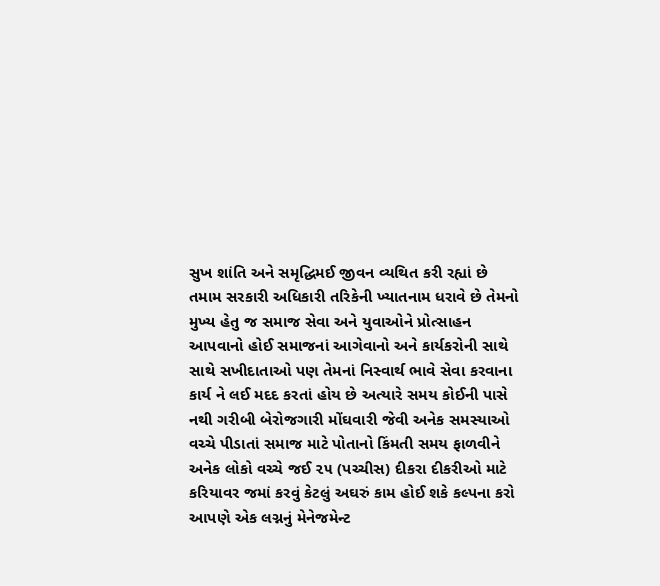સુખ શાંતિ અને સમૃદ્ધિમઈ જીવન વ્યથિત કરી રહ્યાં છે તમામ સરકારી અધિકારી તરિકેની ખ્યાતનામ ધરાવે છે તેમનો મુખ્ય હેતુ જ સમાજ સેવા અને યુવાઓને પ્રોત્સાહન આપવાનો હોઈ સમાજનાં આગેવાનો અને કાર્યકરોની સાથે સાથે સખીદાતાઓ પણ તેમનાં નિસ્વાર્થ ભાવે સેવા કરવાના કાર્ય ને લઈ મદદ કરતાં હોય છે અત્યારે સમય કોઈની પાસે નથી ગરીબી બેરોજગારી મોંઘવારી જેવી અનેક સમસ્યાઓ વચ્ચે પીડાતાં સમાજ માટે પોતાનો કિંમતી સમય ફાળવીને અનેક લોકો વચ્ચે જઈ ૨૫ (પચ્ચીસ) દીકરા દીકરીઓ માટે કરિયાવર જમાં કરવું કેટલું અઘરું કામ હોઈ શકે કલ્પના કરો આપણે એક લગ્નનું મેનેજમેન્ટ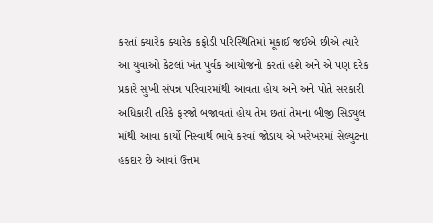કરતાં ક્યારેક ક્યારેક કફોડી પરિસ્થિતિમાં મૂકાઈ જઈએ છીએ ત્યારે આ યુવાઓ કેટલાં ખંત પુર્વક આયોજનો કરતાં હશે અને એ પણ દરેક પ્રકારે સુખી સંપન્ન પરિવારમાંથી આવતા હોય અને અને પોતે સરકારી અધિકારી તરિકે ફરજો બજાવતાં હોય તેમ છતાં તેમના બીજી સિડ્યુલ માંથી આવા કાર્યો નિસ્વાર્થ ભાવે કરવાં જોડાય એ ખરેખરમાં સેલ્યુટના હકદાર છે આવાં ઉત્તમ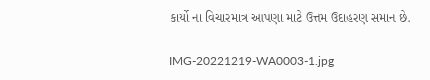કાર્યો ના વિચારમાત્ર આપણા માટે ઉત્તમ ઉદાહરણ સમાન છે.

IMG-20221219-WA0003-1.jpg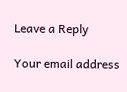Leave a Reply

Your email address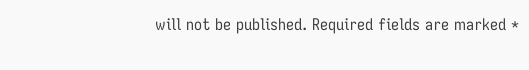will not be published. Required fields are marked *